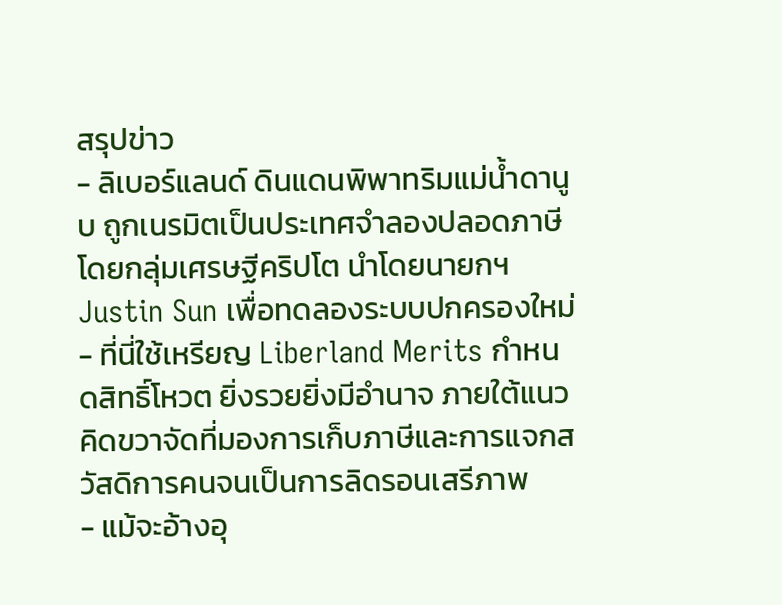สรุปข่าว
- ลิเบอร์แลนด์ ดินแดนพิพาทริมแม่น้ำดานูบ ถูกเนรมิตเป็นประเทศจำลองปลอดภาษีโดยกลุ่มเศรษฐีคริปโต นำโดยนายกฯ Justin Sun เพื่อทดลองระบบปกครองใหม่
- ที่นี่ใช้เหรียญ Liberland Merits กำหนดสิทธิ์โหวต ยิ่งรวยยิ่งมีอำนาจ ภายใต้แนวคิดขวาจัดที่มองการเก็บภาษีและการแจกสวัสดิการคนจนเป็นการลิดรอนเสรีภาพ
- แม้จะอ้างอุ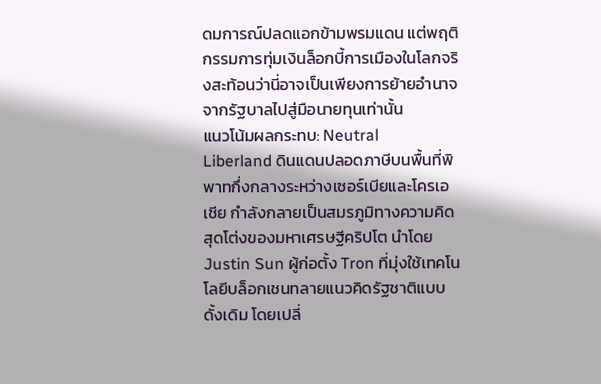ดมการณ์ปลดแอกข้ามพรมแดน แต่พฤติกรรมการทุ่มเงินล็อกบี้การเมืองในโลกจริงสะท้อนว่านี่อาจเป็นเพียงการย้ายอำนาจจากรัฐบาลไปสู่มือนายทุนเท่านั้น
แนวโน้มผลกระทบ: Neutral
Liberland ดินแดนปลอดภาษีบนพื้นที่พิพาทกึ่งกลางระหว่างเซอร์เบียและโครเอเชีย กำลังกลายเป็นสมรภูมิทางความคิดสุดโต่งของมหาเศรษฐีคริปโต นำโดย Justin Sun ผู้ก่อตั้ง Tron ที่มุ่งใช้เทคโนโลยีบล็อกเชนทลายแนวคิดรัฐชาติแบบดั้งเดิม โดยเปลี่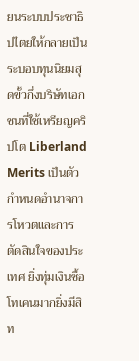ยนระบบประชาธิปไตยให้กลายเป็นระบอบทุนนิยมสุดขั้วกึ่งบริษัทเอกชนที่ใช้เหรียญคริปโต Liberland Merits เป็นตัวกำหนดอำนาจการโหวตและการตัดสินใจของประเทศ ยิ่งทุ่มเงินซื้อโทเคนมากยิ่งมีสิท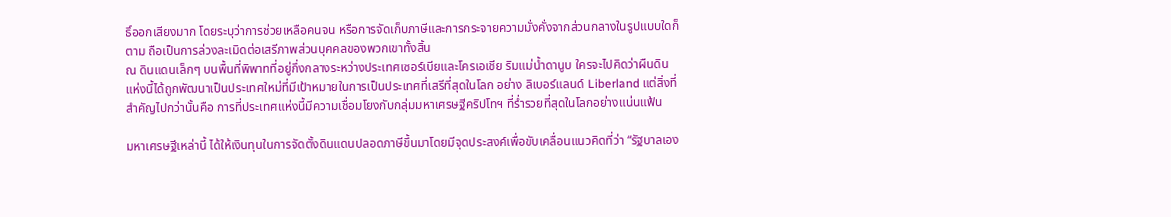ธิ์ออกเสียงมาก โดยระบุว่าการช่วยเหลือคนจน หรือการจัดเก็บภาษีและการกระจายความมั่งคั่งจากส่วนกลางในรูปแบบใดก็ตาม ถือเป็นการล่วงละเมิดต่อเสรีภาพส่วนบุคคลของพวกเขาทั้งสิ้น
ณ ดินแดนเล็กๆ บนพื้นที่พิพาทที่อยู่กึ่งกลางระหว่างประเทศเซอร์เบียและโครเอเชีย ริมแม่น้ำดานูบ ใครจะไปคิดว่าผืนดินแห่งนี้ได้ถูกพัฒนาเป็นประเทศใหม่ที่มีเป้าหมายในการเป็นประเทศที่เสรีที่สุดในโลก อย่าง ลิเบอร์แลนด์ Liberland แต่สิ่งที่สำคัญไปกว่านั้นคือ การที่ประเทศแห่งนี้มีความเชื่อมโยงกับกลุ่มมหาเศรษฐีคริปโทฯ ที่ร่ำรวยที่สุดในโลกอย่างแน่นแฟ้น

มหาเศรษฐีเหล่านี้ ได้ให้เงินทุนในการจัดตั้งดินแดนปลอดภาษีขึ้นมาโดยมีจุดประสงค์เพื่อขับเคลื่อนแนวคิดที่ว่า “รัฐบาลเอง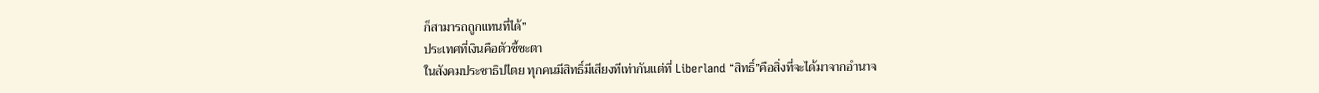ก็สามารถถูกแทนที่ได้”
ประเทศที่เงินคือตัวชี้ชะตา
ในสังคมประชาธิปไตย ทุกคนมีสิทธิ์มีเสียงทีเท่ากันแต่ที่ Liberland “สิทธิ์”คือสิ่งที่จะได้มาจากอำนาจ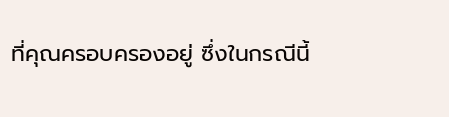ที่คุณครอบครองอยู่ ซึ่งในกรณีนี้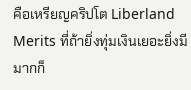คือเหรียญคริปโต Liberland Merits ที่ถ้ายิ่งทุ่มเงินเยอะยิ่งมีมากก็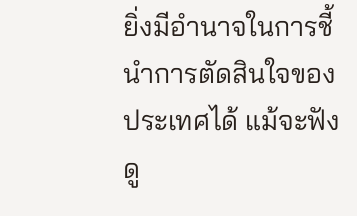ยิ่งมีอำนาจในการชี้นำการตัดสินใจของประเทศได้ แม้จะฟังดู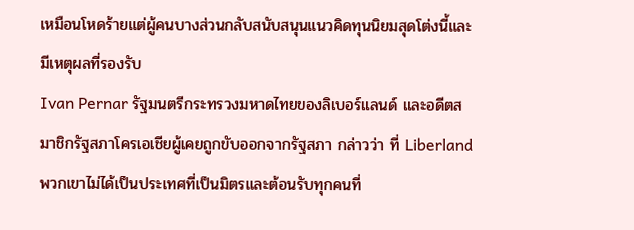เหมือนโหดร้ายแต่ผู้คนบางส่วนกลับสนับสนุนแนวคิดทุนนิยมสุดโต่งนี้และมีเหตุผลที่รองรับ
Ivan Pernar รัฐมนตรีกระทรวงมหาดไทยของลิเบอร์แลนด์ และอดีตสมาชิกรัฐสภาโครเอเชียผู้เคยถูกขับออกจากรัฐสภา กล่าวว่า ที่ Liberland พวกเขาไม่ได้เป็นประเทศที่เป็นมิตรและต้อนรับทุกคนที่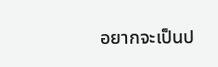อยากจะเป็นป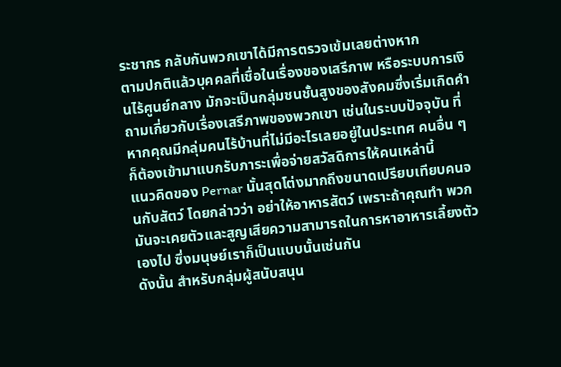ระชากร กลับกันพวกเขาได้มีการตรวจเข้มเลยต่างหาก
ตามปกติแล้วบุคคลที่เชื่อในเรื่องของเสรีภาพ หรือระบบการเงินไร้ศูนย์กลาง มักจะเป็นกลุ่มชนชั้นสูงของสังคมซึ่งเริ่มเกิดคำถามเกี่ยวกับเรื่องเสรีภาพของพวกเขา เช่นในระบบปัจจุบัน ที่หากคุณมีกลุ่มคนไร้บ้านที่ไม่มีอะไรเลยอยู่ในประเทศ คนอื่น ๆ ก็ต้องเข้ามาแบกรับภาระเพื่อจ่ายสวัสดิการให้คนเหล่านี้
แนวคิดของ Pernar นั้นสุดโต่งมากถึงขนาดเปรียบเทียบคนจนกับสัตว์ โดยกล่าวว่า อย่าให้อาหารสัตว์ เพราะถ้าคุณทำ พวกมันจะเคยตัวและสูญเสียความสามารถในการหาอาหารเลี้ยงตัวเองไป ซึ่งมนุษย์เราก็เป็นแบบนั้นเช่นกัน
ดังนั้น สำหรับกลุ่มผู้สนับสนุน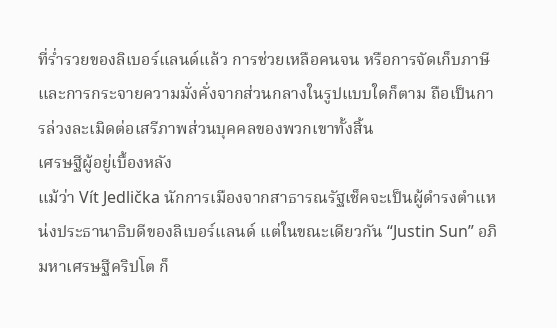ที่ร่ำรวยของลิเบอร์แลนด์แล้ว การช่วยเหลือคนจน หรือการจัดเก็บภาษีและการกระจายความมั่งคั่งจากส่วนกลางในรูปแบบใดก็ตาม ถือเป็นการล่วงละเมิดต่อเสรีภาพส่วนบุคคลของพวกเขาทั้งสิ้น
เศรษฐีผู้อยู่เบื้องหลัง
แม้ว่า Vít Jedlička นักการเมืองจากสาธารณรัฐเช็คจะเป็นผู้ดำรงตำแหน่งประธานาธิบดีของลิเบอร์แลนด์ แต่ในขณะเดียวกัน “Justin Sun” อภิมหาเศรษฐีคริปโต ก็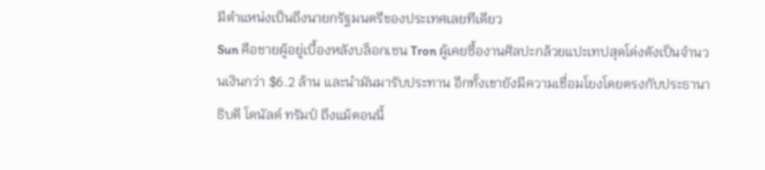มีตำแหน่งเป็นถึงนายกรัฐมนตรีของประเทศเลยทีเดียว
Sun คือชายผู้อยู่เบื้องหลังบล็อกเชน Tron ผู้เคยซื้องานศิลปะกล้วยแปะเทปสุดโด่งดังเป็นจำนวนเงินกว่า $6.2 ล้าน และนำมันมารับประทาน อีกทั้งเขายังมีความเชื่อมโยงโดยตรงกับประธานาธิบดี โดนัลด์ ทรัมป์ ถึงแม้ตอนนี้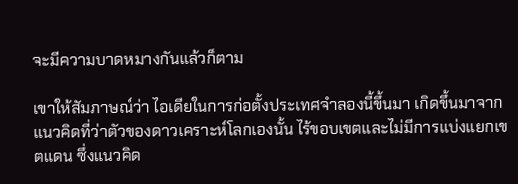จะมีความบาดหมางกันแล้วก็ตาม

เขาให้สัมภาษณ์ว่า ไอเดียในการก่อตั้งประเทศจำลองนี้ขึ้นมา เกิดขึ้นมาจากแนวคิดที่ว่าตัวของดาวเคราะห์โลกเองนั้น ไร้ขอบเขตและไม่มีการแบ่งแยกเขตแดน ซึ่งแนวคิด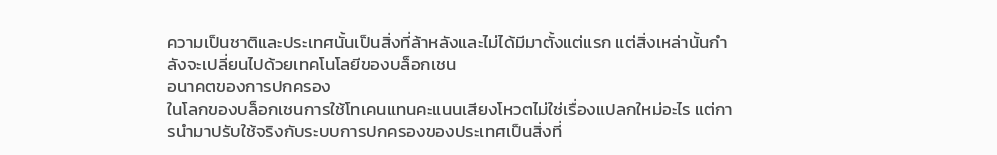ความเป็นชาติและประเทศนั้นเป็นสิ่งที่ล้าหลังและไม่ได้มีมาตั้งแต่แรก แต่สิ่งเหล่านั้นกำลังจะเปลี่ยนไปด้วยเทคโนโลยีของบล็อกเชน
อนาคตของการปกครอง
ในโลกของบล็อกเชนการใช้โทเคนแทนคะแนนเสียงโหวตไม่ใช่เรื่องแปลกใหม่อะไร แต่การนำมาปรับใช้จริงกับระบบการปกครองของประเทศเป็นสิ่งที่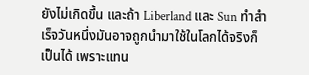ยังไม่เกิดขึ้น และถ้า Liberland และ Sun ทำสำเร็จวันหนึ่งมันอาจถูกนำมาใช้ในโลกได้จริงก็เป็นได้ เพราะแทน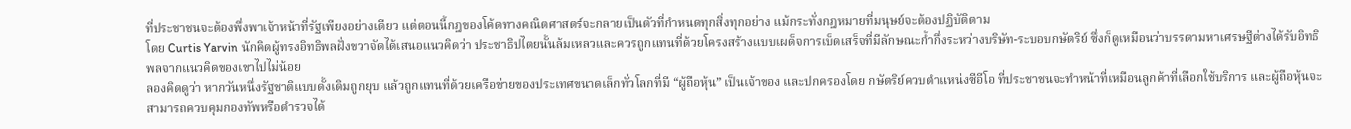ที่ประชาชนจะต้องพึ่งพาเจ้าหน้าที่รัฐเพียงอย่างเดียว แต่ตอนนี้กฎของโค้ดทางคณิตศาสตร์จะกลายเป็นตัวที่กำหนดทุกสิ่งทุกอย่าง แม้กระทั่งกฎหมายที่มนุษย์จะต้องปฏิบัติตาม
โดย Curtis Yarvin นักคิดผู้ทรงอิทธิพลฝั่งขวาจัดได้เสนอแนวคิดว่า ประชาธิปไตยนั้นล้มเหลวและควรถูกแทนที่ด้วยโครงสร้างแบบเผด็จการเบ็ดเสร็จที่มีลักษณะก้ำกึ่งระหว่างบริษัท-ระบอบกษัตริย์ ซึ่งก็ดูเหมือนว่าบรรดามหาเศรษฐีต่างได้รับอิทธิพลจากแนวคิดของเขาไปไม่น้อย
ลองคิดดูว่า หากวันหนึ่งรัฐชาติแบบดั้งเดิมถูกยุบ แล้วถูกแทนที่ด้วยเครือข่ายของประเทศขนาดเล็กทั่วโลกที่มี “ผู้ถือหุ้น” เป็นเจ้าของ และปกครองโดย กษัตริย์ควบตำแหน่งซีอีโอ ที่ประชาชนจะทำหน้าที่เหมือนลูกค้าที่เลือกใช้บริการ และผู้ถือหุ้นจะสามารถควบคุมกองทัพหรือตำรวจได้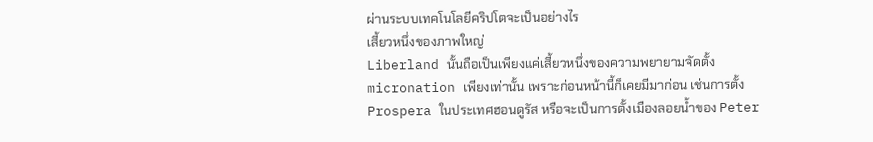ผ่านระบบเทคโนโลยีคริปโตจะเป็นอย่างไร
เสี้ยวหนึ่งของภาพใหญ่
Liberland นั้นถือเป็นเพียงแค่เสี้ยวหนึ่งของความพยายามจัดตั้ง micronation เพียงเท่านั้น เพราะก่อนหน้านี้ก็เคยมีมาก่อน เช่นการตั้ง Prospera ในประเทศฮอนดูรัส หรือจะเป็นการตั้งเมืองลอยน้ำของ Peter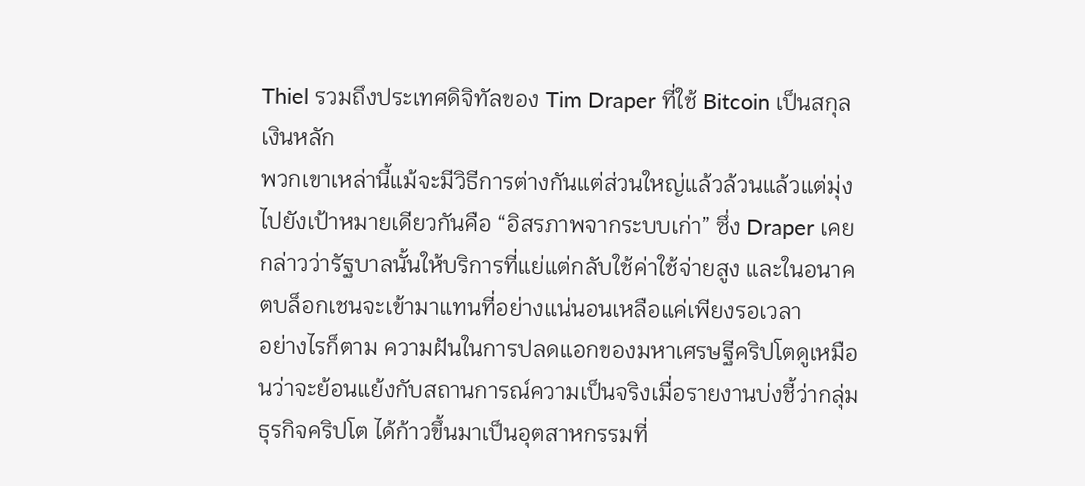Thiel รวมถึงประเทศดิจิทัลของ Tim Draper ที่ใช้ Bitcoin เป็นสกุลเงินหลัก
พวกเขาเหล่านี้แม้จะมีวิธีการต่างกันแต่ส่วนใหญ่แล้วล้วนแล้วแต่มุ่งไปยังเป้าหมายเดียวกันคือ “อิสรภาพจากระบบเก่า” ซึ่ง Draper เคยกล่าวว่ารัฐบาลนั้นให้บริการที่แย่แต่กลับใช้ค่าใช้จ่ายสูง และในอนาคตบล็อกเชนจะเข้ามาแทนที่อย่างแน่นอนเหลือแค่เพียงรอเวลา
อย่างไรก็ตาม ความฝันในการปลดแอกของมหาเศรษฐีคริปโตดูเหมือนว่าจะย้อนแย้งกับสถานการณ์ความเป็นจริงเมื่อรายงานบ่งชี้ว่ากลุ่มธุรกิจคริปโต ได้ก้าวขึ้นมาเป็นอุตสาหกรรมที่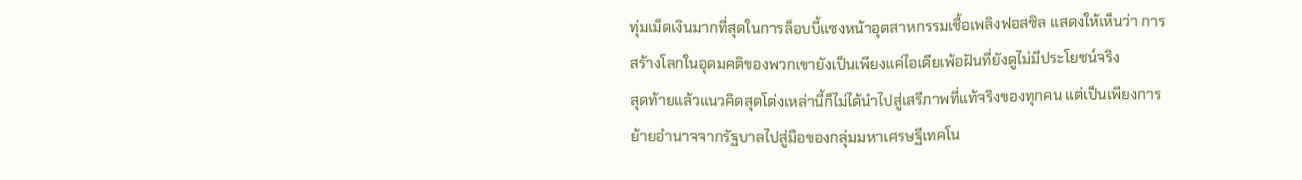ทุ่มเม็ดเงินมากที่สุดในการล็อบบี้แซงหน้าอุตสาหกรรมเชื้อเพลิงฟอสซิล แสดงให้เห็นว่า การสร้างโลกในอุดมคติของพวกเขายังเป็นเพียงแค่ไอเดียเพ้อฝันที่ยังดูไม่มีประโยชน์จริง
สุดท้ายแล้วแนวคิดสุดโต่งเหล่านี้ก็ไม่ได้นำไปสู่เสรีภาพที่แท้จริงของทุกคน แต่เป็นเพียงการย้ายอำนาจจากรัฐบาลไปสู่มือของกลุ่มมหาเศรษฐีเทคโน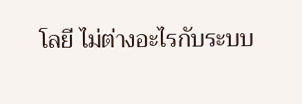โลยี ไม่ต่างอะไรกับระบบ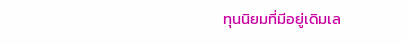ทุนนิยมที่มีอยู่เดิมเล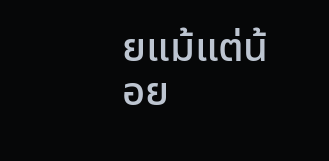ยแม้แต่น้อย